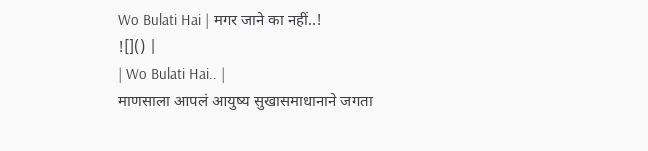Wo Bulati Hai | मगर जाने का नहीं..!
![]() |
| Wo Bulati Hai.. |
माणसाला आपलं आयुष्य सुखासमाधानाने जगता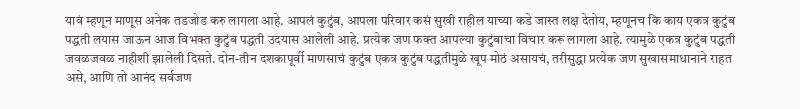यावं म्हणून माणूस अनेक तडजोड करु लागला आहे. आपलं कुटुंब, आपला परिवार कसं सुखी राहील याच्या कडे जास्त लक्ष देतोय, म्हणूनच कि काय एकत्र कुटुंब पद्धती लयास जाऊन आज विभक्त कुटुंब पद्धती उदयास आलेली आहे. प्रत्येक जण फक्त आपल्या कुटुंबाचा विचार करू लागला आहे. त्यामुळे एकत्र कुटुंब पद्धती जवळजवळ नाहीशी झालेली दिसते. दोन-तीन दशकापूर्वी माणसाचं कुटुंब एकत्र कुटुंब पद्धतीमुळे खूप मोठं असायचं, तरीसुद्धा प्रत्येक जण सुखासमाधानाने राहत असे, आणि तो आनंद सर्वजण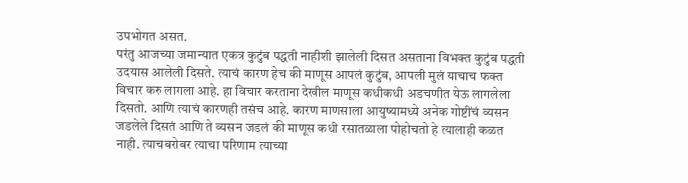उपभोगत असत.
परंतु आजच्या जमान्यात एकत्र कुटुंब पद्धती नाहीशी झालेली दिसत असताना विभक्त कुटुंब पद्धती उदयास आलेली दिसते. त्याचं कारण हेच की माणूस आपलं कुटुंब, आपली मुलं याचाच फक्त विचार करु लागला आहे. हा विचार करताना देखील माणूस कधीकधी अडचणीत येऊ लागलेला दिसतो. आणि त्याचं कारणही तसंच आहे. कारण माणसाला आयुष्यामध्ये अनेक गोष्टींचं व्यसन जडलेले दिसतं आणि ते व्यसन जडलं की माणूस कधी रसातळाला पोहोचतो हे त्यालाही कळत नाही. त्याचबरोबर त्याचा परिणाम त्याच्या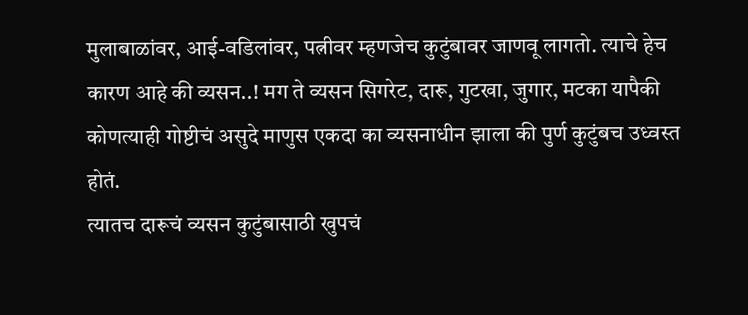मुलाबाळांवर, आई-वडिलांवर, पत्नीवर म्हणजेच कुटुंबावर जाणवू लागतो. त्याचे हेच कारण आहे की व्यसन..! मग ते व्यसन सिगरेट, दारू, गुटखा, जुगार, मटका यापैकी कोणत्याही गोष्टीचं असुदे माणुस एकदा का व्यसनाधीन झाला की पुर्ण कुटुंबच उध्वस्त होतं.
त्यातच दारूचं व्यसन कुटुंबासाठी खुपचं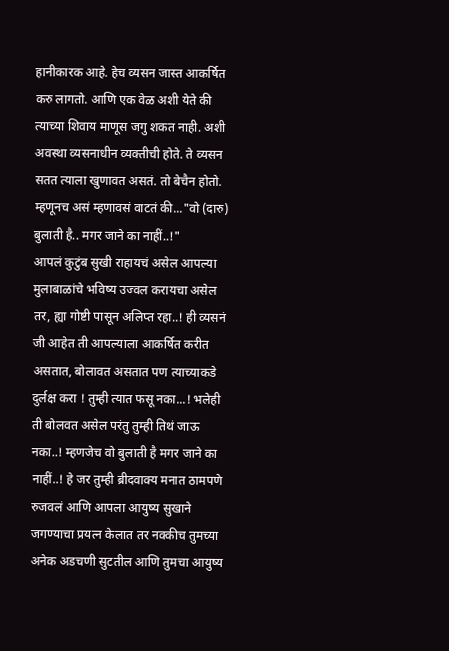हानीकारक आहे. हेच व्यसन जास्त आकर्षित करु लागतो. आणि एक वेळ अशी येते की त्याच्या शिवाय माणूस जगु शकत नाही. अशी अवस्था व्यसनाधीन व्यक्तीची होते. ते व्यसन सतत त्याला खुणावत असतं. तो बेचैन होतो. म्हणूनच असं म्हणावसं वाटतं की..."वो (दारु) बुलाती है.. मगर जाने का नाहीं..!"
आपलं कुटुंब सुखी राहायचं असेल आपल्या मुलाबाळांचे भविष्य उज्वल करायचा असेल तर, ह्या गोष्टी पासून अलिप्त रहा..! ही व्यसनं जी आहेत ती आपल्याला आकर्षित करीत असतात, बोलावत असतात पण त्याच्याकडे दुर्लक्ष करा ! तुम्ही त्यात फसू नका...! भलेही ती बोलवत असेल परंतु तुम्ही तिथं जाऊ नका..! म्हणजेच वो बुलाती है मगर जाने का नाहीं..! हे जर तुम्ही ब्रीदवाक्य मनात ठामपणे रुजवलं आणि आपला आयुष्य सुखाने जगण्याचा प्रयत्न केलात तर नक्कीच तुमच्या अनेक अडचणी सुटतील आणि तुमचा आयुष्य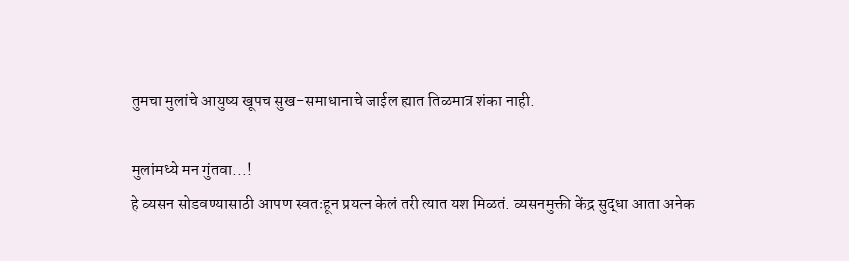तुमचा मुलांचे आयुष्य खूपच सुख-समाधानाचे जाईल ह्यात तिळमात्र शंका नाही.

मुलांमध्ये मन गुंतवा...!
हे व्यसन सोडवण्यासाठी आपण स्वतःहून प्रयत्न केलं तरी त्यात यश मिळतं. व्यसनमुक्ती केंद्र सुद्धा आता अनेक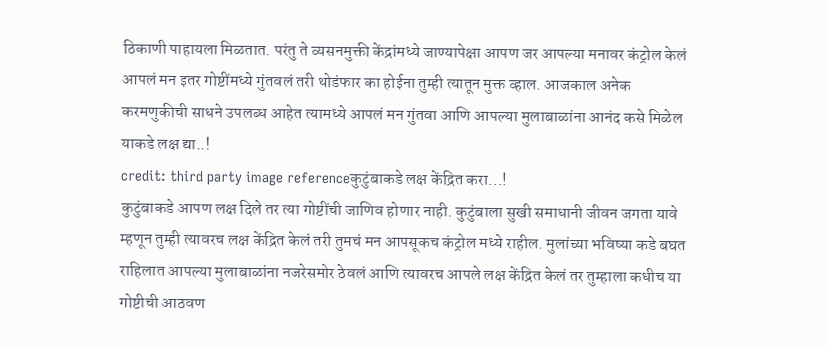ठिकाणी पाहायला मिळतात. परंतु ते व्यसनमुक्ती केंद्रांमध्ये जाण्यापेक्षा आपण जर आपल्या मनावर कंट्रोल केलं आपलं मन इतर गोष्टींमध्ये गुंतवलं तरी थोडंफार का होईना तुम्ही त्यातून मुक्त व्हाल. आजकाल अनेक करमणुकीची साधने उपलब्ध आहेत त्यामध्ये आपलं मन गुंतवा आणि आपल्या मुलाबाळांना आनंद कसे मिळेल याकडे लक्ष द्या..!
credit: third party image referenceकुटुंबाकडे लक्ष केंद्रित करा...!
कुटुंबाकडे आपण लक्ष दिले तर त्या गोष्टींची जाणिव होणार नाही. कुटुंबाला सुखी समाधानी जीवन जगता यावे म्हणून तुम्ही त्यावरच लक्ष केंद्रित केलं तरी तुमचं मन आपसूकच कंट्रोल मध्ये राहील. मुलांच्या भविष्या कडे बघत राहिलात आपल्या मुलाबाळांना नजरेसमोर ठेवलं आणि त्यावरच आपले लक्ष केंद्रित केलं तर तुम्हाला कधीच या गोष्टीची आठवण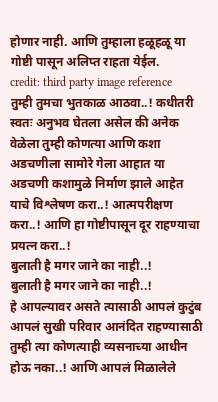होणार नाही. आणि तुम्हाला हळूहळू या गोष्टी पासून अलिप्त राहता येईल.
credit: third party image reference
तुम्ही तुमचा भुतकाळ आठवा..! कधीतरी स्वतः अनुभव घेतला असेल की अनेक वेळेला तुम्ही कोणत्या आणि कशा अडचणीला सामोरे गेला आहात या अडचणी कशामुळे निर्माण झाले आहेत याचे विश्लेषण करा..! आत्मपरीक्षण करा..! आणि हा गोष्टीपासून दूर राहण्याचा प्रयत्न करा..!
बुलाती है मगर जाने का नाही..!
बुलाती है मगर जाने का नाही..!
हे आपल्यावर असते त्यासाठी आपलं कुटुंब आपलं सुखी परिवार आनंदित राहण्यासाठी तुम्ही त्या कोणत्याही व्यसनाच्या आधीन होऊ नका..! आणि आपलं मिळालेले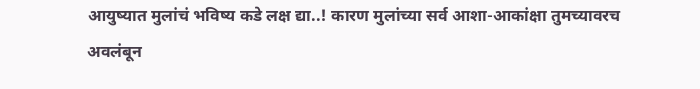आयुष्यात मुलांचं भविष्य कडे लक्ष द्या..! कारण मुलांच्या सर्व आशा-आकांक्षा तुमच्यावरच अवलंबून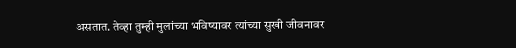असतात. तेव्हा तुम्ही मुलांच्या भविष्यावर त्यांच्या सुखी जीवनावर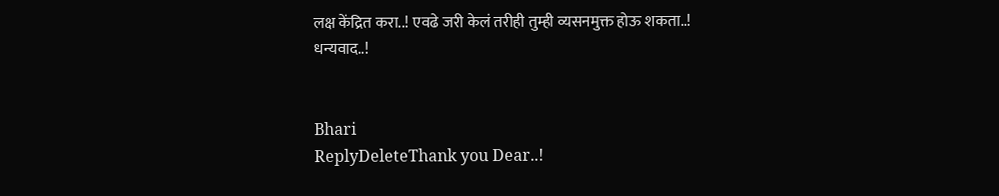लक्ष केंद्रित करा..! एवढे जरी केलं तरीही तुम्ही व्यसनमुक्त होऊ शकता..!
धन्यवाद..!


Bhari
ReplyDeleteThank you Dear..!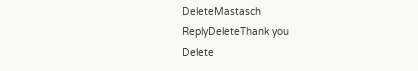DeleteMastasch
ReplyDeleteThank you
Delete